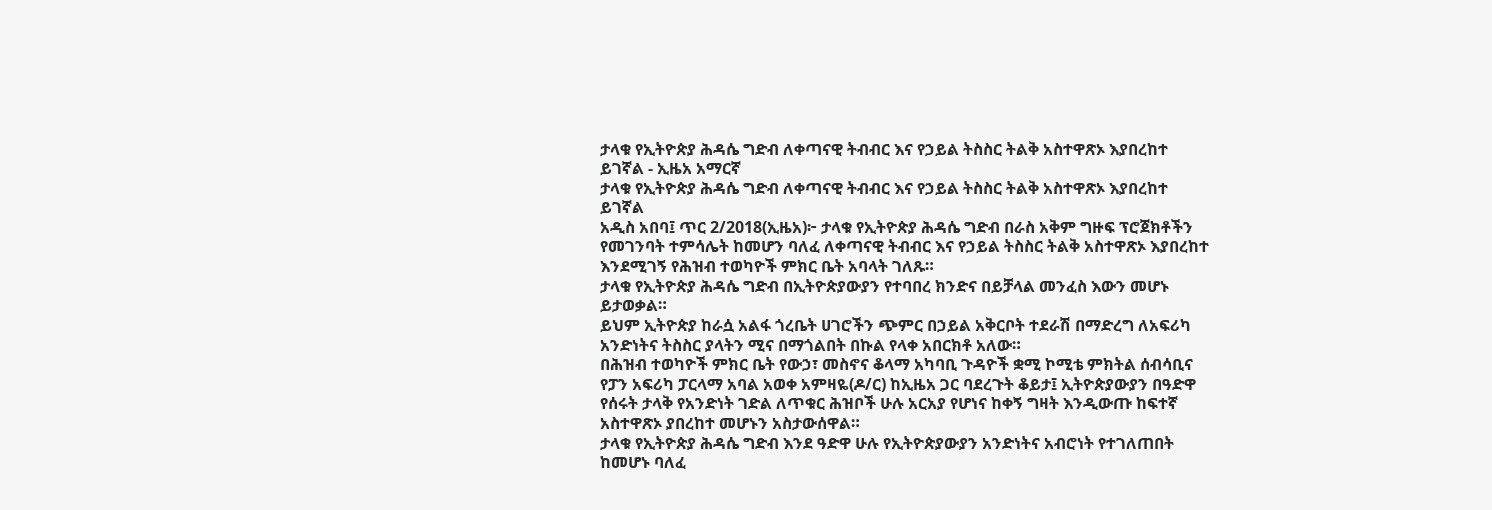ታላቁ የኢትዮጵያ ሕዳሴ ግድብ ለቀጣናዊ ትብብር እና የኃይል ትስስር ትልቅ አስተዋጽኦ እያበረከተ ይገኛል - ኢዜአ አማርኛ
ታላቁ የኢትዮጵያ ሕዳሴ ግድብ ለቀጣናዊ ትብብር እና የኃይል ትስስር ትልቅ አስተዋጽኦ እያበረከተ ይገኛል
አዲስ አበባ፤ ጥር 2/2018(ኢዜአ)፦ ታላቁ የኢትዮጵያ ሕዳሴ ግድብ በራስ አቅም ግዙፍ ፕሮጀክቶችን የመገንባት ተምሳሌት ከመሆን ባለፈ ለቀጣናዊ ትብብር እና የኃይል ትስስር ትልቅ አስተዋጽኦ እያበረከተ እንደሚገኝ የሕዝብ ተወካዮች ምክር ቤት አባላት ገለጹ።
ታላቁ የኢትዮጵያ ሕዳሴ ግድብ በኢትዮጵያውያን የተባበረ ክንድና በይቻላል መንፈስ እውን መሆኑ ይታወቃል።
ይህም ኢትዮጵያ ከራሷ አልፋ ጎረቤት ሀገሮችን ጭምር በኃይል አቅርቦት ተደራሽ በማድረግ ለአፍሪካ አንድነትና ትስስር ያላትን ሚና በማጎልበት በኩል የላቀ አበርክቶ አለው።
በሕዝብ ተወካዮች ምክር ቤት የውኃ፣ መስኖና ቆላማ አካባቢ ጉዳዮች ቋሚ ኮሚቴ ምክትል ሰብሳቢና የፓን አፍሪካ ፓርላማ አባል አወቀ አምዛዬ(ዶ/ር) ከኢዜአ ጋር ባደረጉት ቆይታ፤ ኢትዮጵያውያን በዓድዋ የሰሩት ታላቅ የአንድነት ገድል ለጥቁር ሕዝቦች ሁሉ አርአያ የሆነና ከቀኝ ግዛት እንዲውጡ ከፍተኛ አስተዋጽኦ ያበረከተ መሆኑን አስታውሰዋል።
ታላቁ የኢትዮጵያ ሕዳሴ ግድብ እንደ ዓድዋ ሁሉ የኢትዮጵያውያን አንድነትና አብሮነት የተገለጠበት ከመሆኑ ባለፈ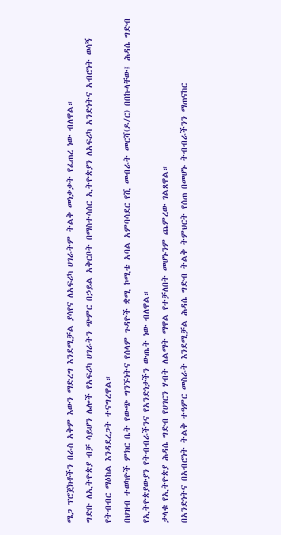ሜጋ ፕሮጀክቶችን በራስ አቅም እውን ማድረግ እንደሚቻል ያሳየና ለአፍሪካ ሀገራትም ትልቅ መነቃቃት የፈጠረ ነው ብለዋል።
ግድቡ ለኢትዮጵያ ብቻ ሳይሆን ሌሎች የአፍሪካ ሀገራትን ጭምር በኃይል አቅርቦት በማስተሳሰር ኢትዮጵያን ለአፍሪካ አንድነትና አብሮነት ወሳኝ የትብብር ማዕከል እንዳደረጋት ተናግረዋል።
በህዝብ ተወካዮች ምክር ቤት የውጭ ግንኙነትና የሰላም ጉዳዮች ቋሚ ኮሚቴ አባል አምባሳደር የሺ መብራት መርሻ(ዶ/ር) በበኩላቸው፤ ሕዳሴ ግድብ የኢትዮጵያውያን የትብብራችንና የአንድነታችን ውጤት ነው ብለዋል።
ታላቁ የኢትዮጵያ ሕዳሴ ግድብ የሀገርን ሃብት ለልማት ማዋል የተቻለበት መሆኑንም ጨምረው ገልጸዋል።
በአንድነትና በአብሮነት ትልቅ ተዓምር መስራት እንደሚቻል ሕዳሴ ግድብ ትልቅ ትምህርት የሰጠ በመሆኑ ትብብራችንን ማጠናከር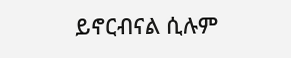ይኖርብናል ሲሉም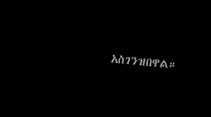አስገንዝበዋል።